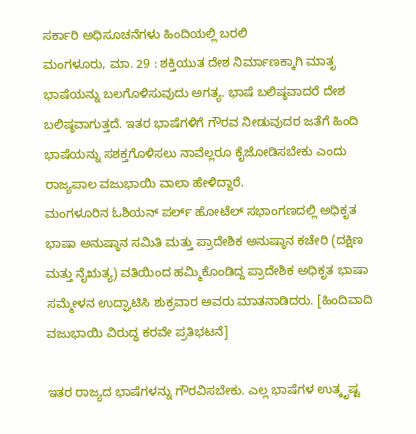ಸರ್ಕಾರಿ ಅಧಿಸೂಚನೆಗಳು ಹಿಂದಿಯಲ್ಲಿ ಬರಲಿ
ಮಂಗಳೂರು, ಮಾ. 29 : ಶಕ್ತಿಯುತ ದೇಶ ನಿರ್ಮಾಣಕ್ಕಾಗಿ ಮಾತೃ ಭಾಷೆಯನ್ನು ಬಲಗೊಳಿಸುವುದು ಅಗತ್ಯ. ಭಾಷೆ ಬಲಿಷ್ಠವಾದರೆ ದೇಶ ಬಲಿಷ್ಠವಾಗುತ್ತದೆ. ಇತರ ಭಾಷೆಗಳಿಗೆ ಗೌರವ ನೀಡುವುದರ ಜತೆಗೆ ಹಿಂದಿ ಭಾಷೆಯನ್ನು ಸಶಕ್ತಗೊಳಿಸಲು ನಾವೆಲ್ಲರೂ ಕೈಜೋಡಿಸಬೇಕು ಎಂದು ರಾಜ್ಯಪಾಲ ವಜುಭಾಯಿ ವಾಲಾ ಹೇಳಿದ್ದಾರೆ.
ಮಂಗಳೂರಿನ ಓಶಿಯನ್ ಪರ್ಲ್ ಹೋಟೆಲ್ ಸಭಾಂಗಣದಲ್ಲಿ ಅಧಿಕೃತ ಭಾಷಾ ಅನುಷ್ಠಾನ ಸಮಿತಿ ಮತ್ತು ಪ್ರಾದೇಶಿಕ ಅನುಷ್ಠಾನ ಕಚೇರಿ (ದಕ್ಷಿಣ ಮತ್ತು ನೈಋತ್ಯ) ವತಿಯಿಂದ ಹಮ್ಮಿಕೊಂಡಿದ್ದ ಪ್ರಾದೇಶಿಕ ಅಧಿಕೃತ ಭಾಷಾ ಸಮ್ಮೇಳನ ಉದ್ಘಾಟಿಸಿ ಶುಕ್ರವಾರ ಅವರು ಮಾತನಾಡಿದರು. [ಹಿಂದಿವಾದಿ ವಜುಭಾಯಿ ವಿರುದ್ಧ ಕರವೇ ಪ್ರತಿಭಟನೆ]

ಇತರ ರಾಜ್ಯದ ಭಾಷೆಗಳನ್ನು ಗೌರವಿಸಬೇಕು. ಎಲ್ಲ ಭಾಷೆಗಳ ಉತ್ಕೃಷ್ಟ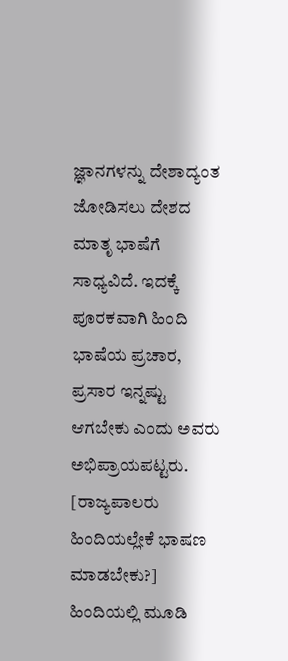ಜ್ಞಾನಗಳನ್ನು ದೇಶಾದ್ಯಂತ ಜೋಡಿಸಲು ದೇಶದ ಮಾತೃ ಭಾಷೆಗೆ ಸಾಧ್ಯವಿದೆ. ಇದಕ್ಕೆ ಪೂರಕವಾಗಿ ಹಿಂದಿ ಭಾಷೆಯ ಪ್ರಚಾರ, ಪ್ರಸಾರ ಇನ್ನಷ್ಟು ಆಗಬೇಕು ಎಂದು ಅವರು ಅಭಿಪ್ರಾಯಪಟ್ಟರು. [ರಾಜ್ಯಪಾಲರು ಹಿಂದಿಯಲ್ಲೇಕೆ ಭಾಷಣ ಮಾಡಬೇಕು?]
ಹಿಂದಿಯಲ್ಲಿ ಮೂಡಿ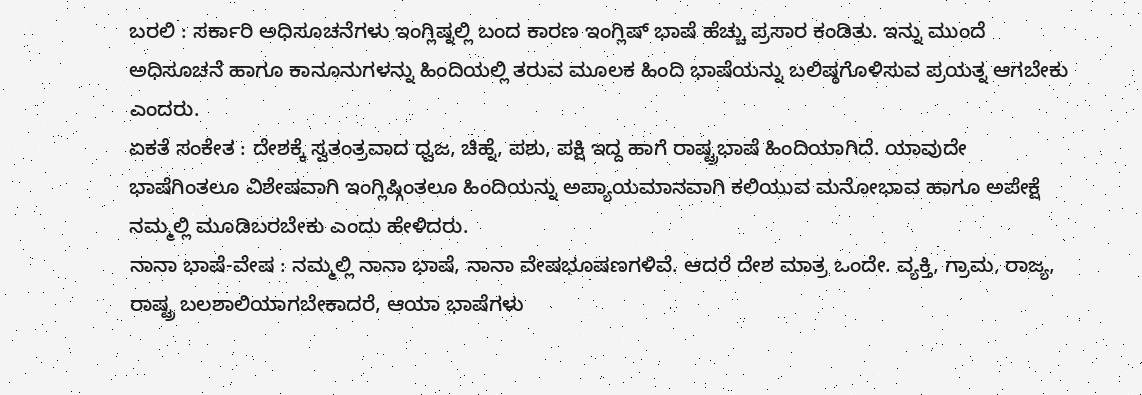ಬರಲಿ : ಸರ್ಕಾರಿ ಅಧಿಸೂಚನೆಗಳು ಇಂಗ್ಲಿಷ್ನಲ್ಲಿ ಬಂದ ಕಾರಣ ಇಂಗ್ಲಿಷ್ ಭಾಷೆ ಹೆಚ್ಚು ಪ್ರಸಾರ ಕಂಡಿತು. ಇನ್ನು ಮುಂದೆ ಅಧಿಸೂಚನೆ ಹಾಗೂ ಕಾನೂನುಗಳನ್ನು ಹಿಂದಿಯಲ್ಲಿ ತರುವ ಮೂಲಕ ಹಿಂದಿ ಭಾಷೆಯನ್ನು ಬಲಿಷ್ಠಗೊಳಿಸುವ ಪ್ರಯತ್ನ ಆಗಬೇಕು ಎಂದರು.
ಏಕತೆ ಸಂಕೇತ : ದೇಶಕ್ಕೆ ಸ್ವತಂತ್ರವಾದ ಧ್ವಜ, ಚಿಹ್ನೆ, ಪಶು, ಪಕ್ಷಿ ಇದ್ದ ಹಾಗೆ ರಾಷ್ಟ್ರಭಾಷೆ ಹಿಂದಿಯಾಗಿದೆ. ಯಾವುದೇ ಭಾಷೆಗಿಂತಲೂ ವಿಶೇಷವಾಗಿ ಇಂಗ್ಲಿಷ್ಗಿಂತಲೂ ಹಿಂದಿಯನ್ನು ಅಪ್ಯಾಯಮಾನವಾಗಿ ಕಲಿಯುವ ಮನೋಭಾವ ಹಾಗೂ ಅಪೇಕ್ಷೆ ನಮ್ಮಲ್ಲಿ ಮೂಡಿಬರಬೇಕು ಎಂದು ಹೇಳಿದರು.
ನಾನಾ ಭಾಷೆ-ವೇಷ : ನಮ್ಮಲ್ಲಿ ನಾನಾ ಭಾಷೆ, ನಾನಾ ವೇಷಭೂಷಣಗಳಿವೆ. ಆದರೆ ದೇಶ ಮಾತ್ರ ಒಂದೇ. ವ್ಯಕ್ತಿ, ಗ್ರಾಮ, ರಾಜ್ಯ, ರಾಷ್ಟ್ರ ಬಲಶಾಲಿಯಾಗಬೇಕಾದರೆ, ಆಯಾ ಭಾಷೆಗಳು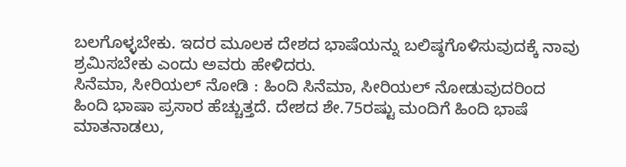ಬಲಗೊಳ್ಳಬೇಕು. ಇದರ ಮೂಲಕ ದೇಶದ ಭಾಷೆಯನ್ನು ಬಲಿಷ್ಠಗೊಳಿಸುವುದಕ್ಕೆ ನಾವು ಶ್ರಮಿಸಬೇಕು ಎಂದು ಅವರು ಹೇಳಿದರು.
ಸಿನೆಮಾ, ಸೀರಿಯಲ್ ನೋಡಿ : ಹಿಂದಿ ಸಿನೆಮಾ, ಸೀರಿಯಲ್ ನೋಡುವುದರಿಂದ ಹಿಂದಿ ಭಾಷಾ ಪ್ರಸಾರ ಹೆಚ್ಚುತ್ತದೆ. ದೇಶದ ಶೇ.75ರಷ್ಟು ಮಂದಿಗೆ ಹಿಂದಿ ಭಾಷೆ ಮಾತನಾಡಲು,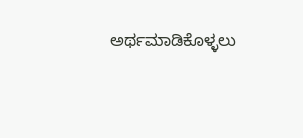ಅರ್ಥಮಾಡಿಕೊಳ್ಳಲು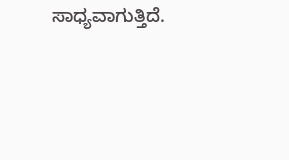ಸಾಧ್ಯವಾಗುತ್ತಿದೆ.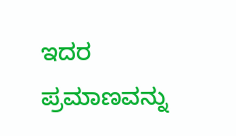ಇದರ ಪ್ರಮಾಣವನ್ನು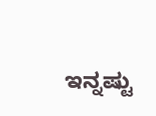ಇನ್ನಷ್ಟು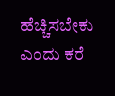ಹೆಚ್ಚಿಸಬೇಕು ಎಂದು ಕರೆ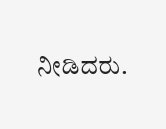ನೀಡಿದರು.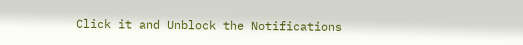Click it and Unblock the Notifications